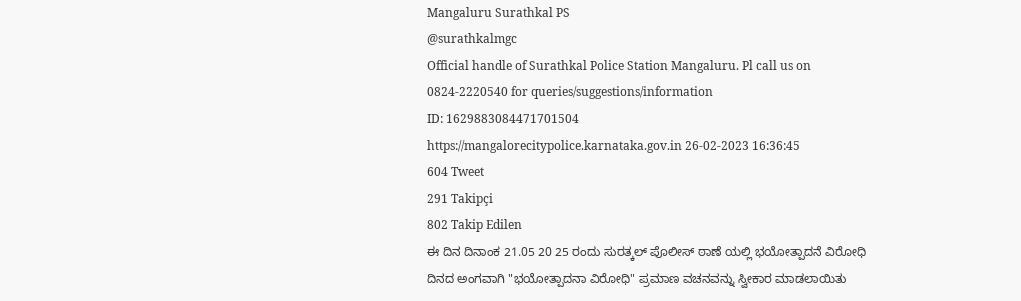Mangaluru Surathkal PS
@surathkalmgc
Official handle of Surathkal Police Station Mangaluru. Pl call us on 0824-2220540 for queries/suggestions/information
ID: 1629883084471701504
https://mangalorecitypolice.karnataka.gov.in 26-02-2023 16:36:45
604 Tweet
291 Takipçi
802 Takip Edilen
ಈ ದಿನ ದಿನಾಂಕ 21.05 20 25 ರಂದು ಸುರತ್ಕಲ್ ಪೊಲೀಸ್ ಠಾಣೆ ಯಲ್ಲಿ ಭಯೋತ್ಪಾದನೆ ವಿರೋಧಿ ದಿನದ ಅಂಗವಾಗಿ "ಭಯೋತ್ಪಾದನಾ ವಿರೋಧಿ" ಪ್ರಮಾಣ ವಚನವನ್ನು ಸ್ವೀಕಾರ ಮಾಡಲಾಯಿತು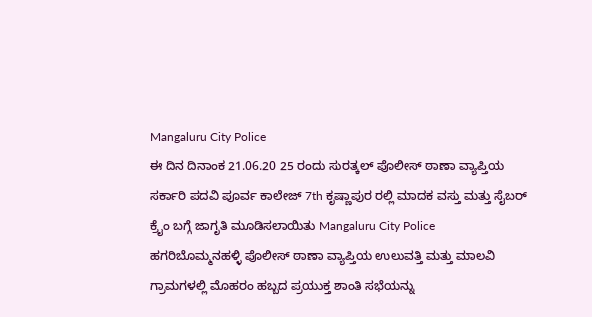Mangaluru City Police
ಈ ದಿನ ದಿನಾಂಕ 21.06.20 25 ರಂದು ಸುರತ್ಕಲ್ ಪೊಲೀಸ್ ಠಾಣಾ ವ್ಯಾಪ್ತಿಯ ಸರ್ಕಾರಿ ಪದವಿ ಪೂರ್ವ ಕಾಲೇಜ್ 7th ಕೃಷ್ಣಾಪುರ ರಲ್ಲಿ ಮಾದಕ ವಸ್ತು ಮತ್ತು ಸೈಬರ್ ಕ್ರೈಂ ಬಗ್ಗೆ ಜಾಗೃತಿ ಮೂಡಿಸಲಾಯಿತು Mangaluru City Police
ಹಗರಿಬೊಮ್ಮನಹಳ್ಳಿ ಪೊಲೀಸ್ ಠಾಣಾ ವ್ಯಾಪ್ತಿಯ ಉಲುವತ್ತಿ ಮತ್ತು ಮಾಲವಿ ಗ್ರಾಮಗಳಲ್ಲಿ ಮೊಹರಂ ಹಬ್ಬದ ಪ್ರಯುಕ್ತ ಶಾಂತಿ ಸಭೆಯನ್ನು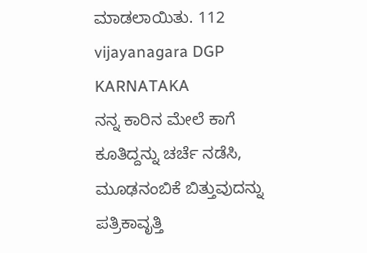ಮಾಡಲಾಯಿತು. 112 vijayanagara DGP KARNATAKA
ನನ್ನ ಕಾರಿನ ಮೇಲೆ ಕಾಗೆ ಕೂತಿದ್ದನ್ನು ಚರ್ಚೆ ನಡೆಸಿ, ಮೂಢನಂಬಿಕೆ ಬಿತ್ತುವುದನ್ನು ಪತ್ರಿಕಾವೃತ್ತಿ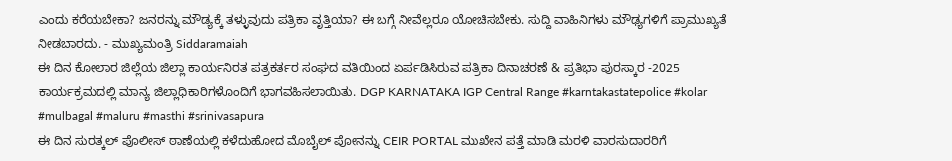ಎಂದು ಕರೆಯಬೇಕಾ? ಜನರನ್ನು ಮೌಡ್ಯಕ್ಕೆ ತಳ್ಳುವುದು ಪತ್ರಿಕಾ ವೃತ್ತಿಯಾ? ಈ ಬಗ್ಗೆ ನೀವೆಲ್ಲರೂ ಯೋಚಿಸಬೇಕು. ಸುದ್ದಿ ವಾಹಿನಿಗಳು ಮೌಢ್ಯಗಳಿಗೆ ಪ್ರಾಮುಖ್ಯತೆ ನೀಡಬಾರದು. - ಮುಖ್ಯಮಂತ್ರಿ Siddaramaiah
ಈ ದಿನ ಕೋಲಾರ ಜಿಲ್ಲೆಯ ಜಿಲ್ಲಾ ಕಾರ್ಯನಿರತ ಪತ್ರಕರ್ತರ ಸಂಘದ ವತಿಯಿಂದ ಏರ್ಪಡಿಸಿರುವ ಪತ್ರಿಕಾ ದಿನಾಚರಣೆ & ಪ್ರತಿಭಾ ಪುರಸ್ಕಾರ -2025 ಕಾರ್ಯಕ್ರಮದಲ್ಲಿ ಮಾನ್ಯ ಜಿಲ್ಲಾಧಿಕಾರಿಗಳೊಂದಿಗೆ ಭಾಗವಹಿಸಲಾಯಿತು. DGP KARNATAKA IGP Central Range #karntakastatepolice #kolar #mulbagal #maluru #masthi #srinivasapura
ಈ ದಿನ ಸುರತ್ಕಲ್ ಪೊಲೀಸ್ ಠಾಣೆಯಲ್ಲಿ ಕಳೆದುಹೋದ ಮೊಬೈಲ್ ಪೋನನ್ನು CEIR PORTAL ಮುಖೇನ ಪತ್ತೆ ಮಾಡಿ ಮರಳಿ ವಾರಸುದಾರರಿಗೆ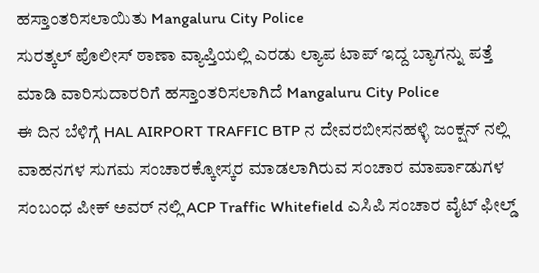ಹಸ್ತಾಂತರಿಸಲಾಯಿತು Mangaluru City Police
ಸುರತ್ಕಲ್ ಪೊಲೀಸ್ ಠಾಣಾ ವ್ಯಾಪ್ತಿಯಲ್ಲಿ ಎರಡು ಲ್ಯಾಪ ಟಾಪ್ ಇದ್ದ ಬ್ಯಾಗನ್ನು ಪತ್ತೆ ಮಾಡಿ ವಾರಿಸುದಾರರಿಗೆ ಹಸ್ತಾಂತರಿಸಲಾಗಿದೆ Mangaluru City Police
ಈ ದಿನ ಬೆಳಿಗ್ಗೆ HAL AIRPORT TRAFFIC BTP ನ ದೇವರಬೀಸನಹಳ್ಳಿ ಜಂಕ್ಷನ್ ನಲ್ಲಿ ವಾಹನಗಳ ಸುಗಮ ಸಂಚಾರಕ್ಕೋಸ್ಕರ ಮಾಡಲಾಗಿರುವ ಸಂಚಾರ ಮಾರ್ಪಾಡುಗಳ ಸಂಬಂಧ ಪೀಕ್ ಅವರ್ ನಲ್ಲಿ ACP Traffic Whitefield ಎಸಿಪಿ ಸಂಚಾರ ವೈಟ್ ಫೀಲ್ಡ್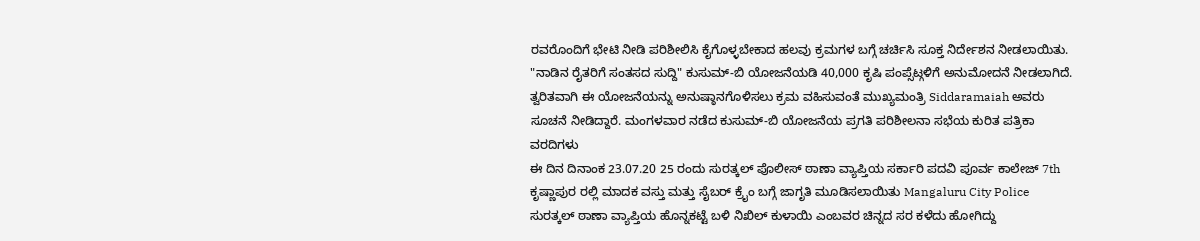ರವರೊಂದಿಗೆ ಭೇಟಿ ನೀಡಿ ಪರಿಶೀಲಿಸಿ ಕೈಗೊಳ್ಳಬೇಕಾದ ಹಲವು ಕ್ರಮಗಳ ಬಗ್ಗೆ ಚರ್ಚಿಸಿ ಸೂಕ್ತ ನಿರ್ದೇಶನ ನೀಡಲಾಯಿತು.
"ನಾಡಿನ ರೈತರಿಗೆ ಸಂತಸದ ಸುದ್ದಿ" ಕುಸುಮ್-ಬಿ ಯೋಜನೆಯಡಿ 40,000 ಕೃಷಿ ಪಂಪ್ಸೆಟ್ಗಳಿಗೆ ಅನುಮೋದನೆ ನೀಡಲಾಗಿದೆ. ತ್ವರಿತವಾಗಿ ಈ ಯೋಜನೆಯನ್ನು ಅನುಷ್ಠಾನಗೊಳಿಸಲು ಕ್ರಮ ವಹಿಸುವಂತೆ ಮುಖ್ಯಮಂತ್ರಿ Siddaramaiah ಅವರು ಸೂಚನೆ ನೀಡಿದ್ದಾರೆ. ಮಂಗಳವಾರ ನಡೆದ ಕುಸುಮ್-ಬಿ ಯೋಜನೆಯ ಪ್ರಗತಿ ಪರಿಶೀಲನಾ ಸಭೆಯ ಕುರಿತ ಪತ್ರಿಕಾ ವರದಿಗಳು
ಈ ದಿನ ದಿನಾಂಕ 23.07.20 25 ರಂದು ಸುರತ್ಕಲ್ ಪೊಲೀಸ್ ಠಾಣಾ ವ್ಯಾಪ್ತಿಯ ಸರ್ಕಾರಿ ಪದವಿ ಪೂರ್ವ ಕಾಲೇಜ್ 7th ಕೃಷ್ಣಾಪುರ ರಲ್ಲಿ ಮಾದಕ ವಸ್ತು ಮತ್ತು ಸೈಬರ್ ಕ್ರೈಂ ಬಗ್ಗೆ ಜಾಗೃತಿ ಮೂಡಿಸಲಾಯಿತು Mangaluru City Police
ಸುರತ್ಕಲ್ ಠಾಣಾ ವ್ಯಾಪ್ತಿಯ ಹೊನ್ನಕಟ್ಟೆ ಬಳಿ ನಿಖಿಲ್ ಕುಳಾಯಿ ಎಂಬವರ ಚಿನ್ನದ ಸರ ಕಳೆದು ಹೋಗಿದ್ದು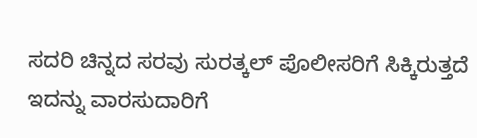ಸದರಿ ಚಿನ್ನದ ಸರವು ಸುರತ್ಕಲ್ ಪೊಲೀಸರಿಗೆ ಸಿಕ್ಕಿರುತ್ತದೆ ಇದನ್ನು ವಾರಸುದಾರಿಗೆ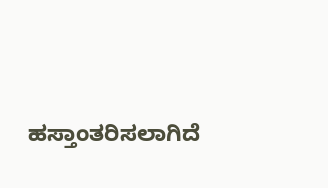ಹಸ್ತಾಂತರಿಸಲಾಗಿದೆ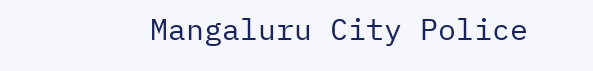Mangaluru City Police